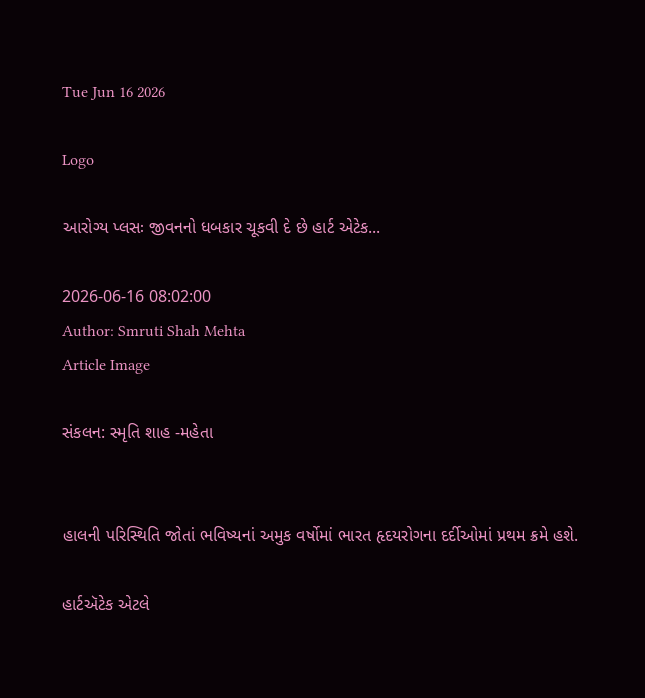Tue Jun 16 2026

Logo

આરોગ્ય પ્લસઃ જીવનનો ધબકાર ચૂકવી દે છે હાર્ટ એટેક...

2026-06-16 08:02:00
Author: Smruti Shah Mehta
Article Image

સંકલન: સ્મૃતિ શાહ -મહેતા


હાલની પરિસ્થિતિ જોતાં ભવિષ્યનાં અમુક વર્ષોમાં ભારત હૃદયરોગના દર્દીઓમાં પ્રથમ ક્રમે હશે.

હાર્ટઍટેક એટલે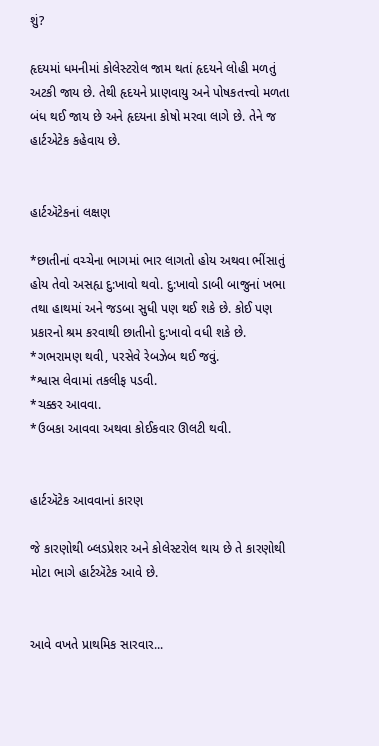શું?

હૃદયમાં ધમનીમાં કોલેસ્ટરોલ જામ થતાં હૃદયને લોહી મળતું અટકી જાય છે. તેથી હૃદયને પ્રાણવાયુ અને પોષકતત્ત્વો મળતા બંધ થઈ જાય છે અને હૃદયના કોષો મરવા લાગે છે. તેને જ હાર્ટએટેક કહેવાય છે.


હાર્ટઍટેકનાં લક્ષણ

*છાતીનાં વચ્ચેના ભાગમાં ભાર લાગતો હોય અથવા ભીંસાતું હોય તેવો અસહ્ય દુ:ખાવો થવો. દુ:ખાવો ડાબી બાજુનાં ખભા તથા હાથમાં અને જડબા સુધી પણ થઈ શકે છે. કોઈ પણ પ્રકારનો શ્રમ કરવાથી છાતીનો દુ:ખાવો વધી શકે છે.
*ગભરામણ થવી, પરસેવે રેબઝેબ થઈ જવું.
*શ્વાસ લેવામાં તકલીફ પડવી.
*ચક્કર આવવા.
*ઉબકા આવવા અથવા કોઈકવાર ઊલટી થવી.


હાર્ટઍટેક આવવાનાં કારણ

જે કારણોથી બ્લડપ્રેશર અને કોલેસ્ટરોલ થાય છે તે કારણોથી મોટા ભાગે હાર્ટઍટેક આવે છે.


આવે વખતે પ્રાથમિક સારવાર...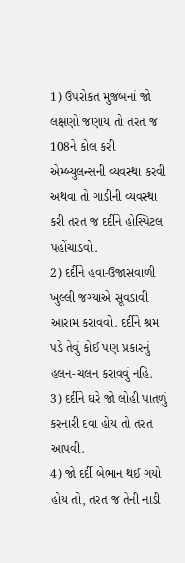1) ઉપરોકત મુજ઼બનાં જો લક્ષણો જણાય તો તરત જ 108ને કોલ કરી એમ્બ્યુલન્સની વ્યવસ્થા કરવી અથવા તો ગાડીની વ્યવસ્થા કરી તરત જ દર્દીને હોસ્પિટલ પહોંચાડવો.
2) દર્દીને હવા-ઉજાસવાળી ખુલ્લી જગ્યાએ સૂવડાવી આરામ કરાવવો. દર્દીને શ્રમ પડે તેવું કોઈ પણ પ્રકારનું હલન-ચલન કરાવવું નહિ.
3) દર્દીને ઘરે જો લોહી પાતળું કરનારી દવા હોય તો તરત આપવી.
4) જો દર્દી બેભાન થઈ ગયો હોય તો, તરત જ તેની નાડી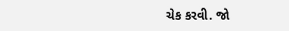ચેક કરવી. જો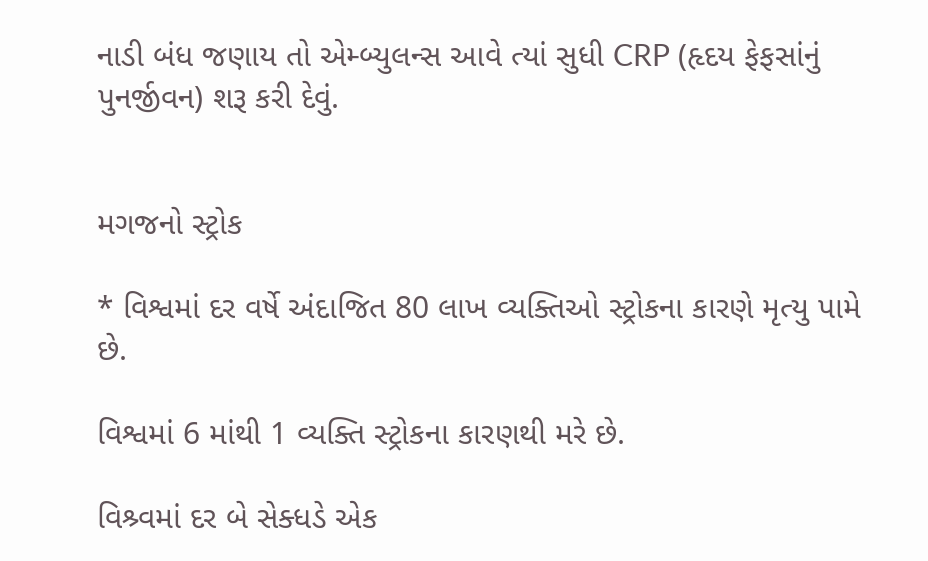નાડી બંધ જણાય તો એમ્બ્યુલન્સ આવે ત્યાં સુધી CRP (હૃદય ફેફસાંનું પુનર્જીવન) શરૂ કરી દેવું.


મગજનો સ્ટ્રોક

* વિશ્વમાં દર વર્ષે અંદાજિત 80 લાખ વ્યક્તિઓ સ્ટ્રોકના કારણે મૃત્યુ પામે છે.

વિશ્વમાં 6 માંથી 1 વ્યક્તિ સ્ટ્રોકના કારણથી મરે છે.

વિશ્ર્વમાં દર બે સેક્ધડે એક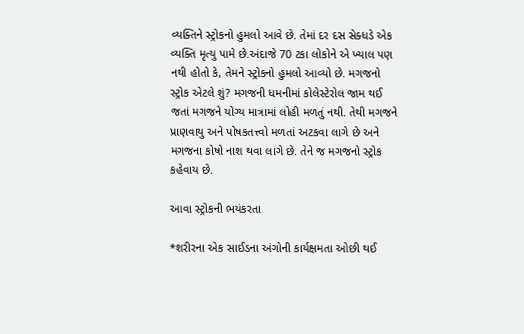વ્યક્તિને સ્ટ્રોકનો હુમલો આવે છે. તેમાં દર દસ સેક્ધડે એક વ્યક્તિ મૃત્યુ પામે છે.અંદાજે 70 ટકા લોકોને એ ખ્યાલ પણ નથી હોતો કે, તેમને સ્ટ્રોકનો હુમલો આવ્યો છે. મગજનો સ્ટ્રોક એટલે શું? મગજની ધમનીમાં કોલેસ્ટેરોલ જામ થઈ જતાં મગજને યોગ્ય માત્રામાં લોહી મળતું નથી. તેથી મગજને પ્રાણવાયુ અને પોષકતત્ત્વો મળતાં અટકવા લાગે છે અને મગજના કોષો નાશ થવા લાગે છે. તેને જ મગજનો સ્ટ્રોક કહેવાય છે.

આવા સ્ટ્રોકની ભયંકરતા

*શરીરના એક સાઈડના અંગોની કાર્યક્ષમતા ઓછી થઈ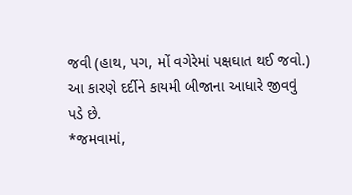જવી (હાથ, પગ, મોં વગેરેમાં પક્ષઘાત થઈ જવો.) આ કારણે દર્દીને કાયમી બીજાના આધારે જીવવું પડે છે.
*જમવામાં,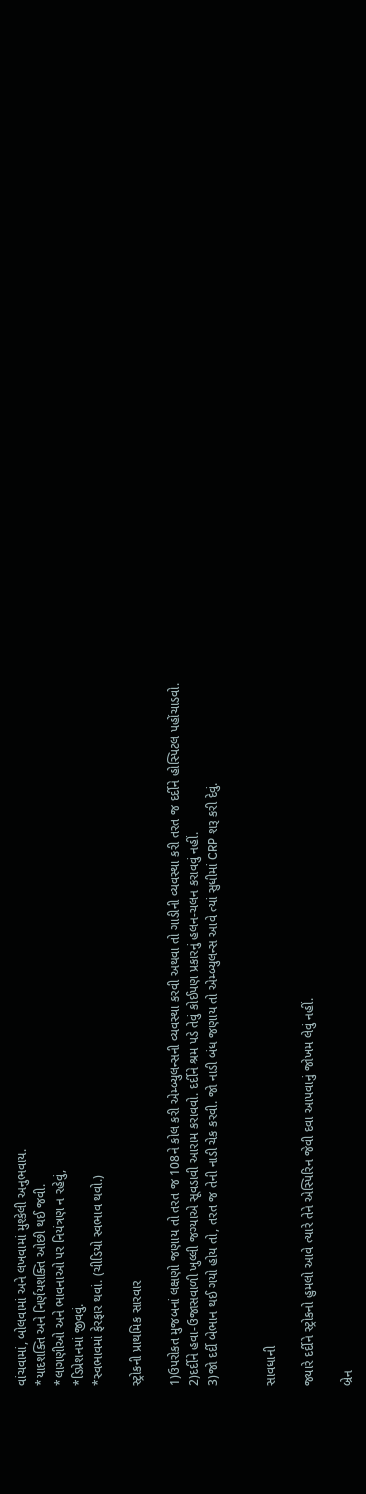વાંચવામાં, બોલવામાં અને લખવામાં મુશ્કેલી અનુભવાય.
*યાદશક્તિ અને નિર્ણયશક્તિ ઓછી થઈ જવી.
*લાગણીઓ અને ભાવનાઓ પર નિયંત્રણ ન રહેવું,
*ડિપ્રેશનમાં જીવવું.
*સ્વભાવમાં ફેરફાર થવાં. (ચીડિયો સ્વભાવ થવો.)

સ્ટ્રોકની પ્રાથમિક સારવાર

1)ઉપરોકત મુજબનાં લક્ષણો જણાય તો તરત જ 108ને કોલ કરી એમ્બ્યુલન્સની વ્યવસ્થા કરવી અથવા તો ગાડીની વ્યવસ્થા કરી તરત જ દર્દીને હોસ્પિટલ પહોંચાડવો.
2)દર્દીને હવા-ઉજાસવાળી ખુલ્લી જગ્યાએ સૂવડાવી આરામ કરાવવો. દર્દીને શ્રમ પડે તેવું કોઈપણ પ્રકારનું હલન-ચલન કરાવવું નહીં.
3)જો દર્દી બેભાન થઈ ગયો હોય તો, તરત જ તેની નાડી ચેક કરવી. જો નાડી બંધ જણાય તો એમ્બ્યુલન્સ આવે ત્યાં સુધીમાં CRP શરૂ કરી દેવું.


સાવધાની

જ્યારે દર્દીને સ્ટ્રોકનો હુમલો આવે ત્યારે તેને એસ્પિરિન જેવી દવા આપવાનું જોખમ લેવું નહીં.

બ્રેન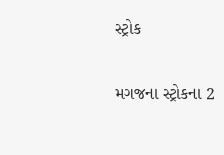સ્ટ્રોક

મગજના સ્ટ્રોકના 2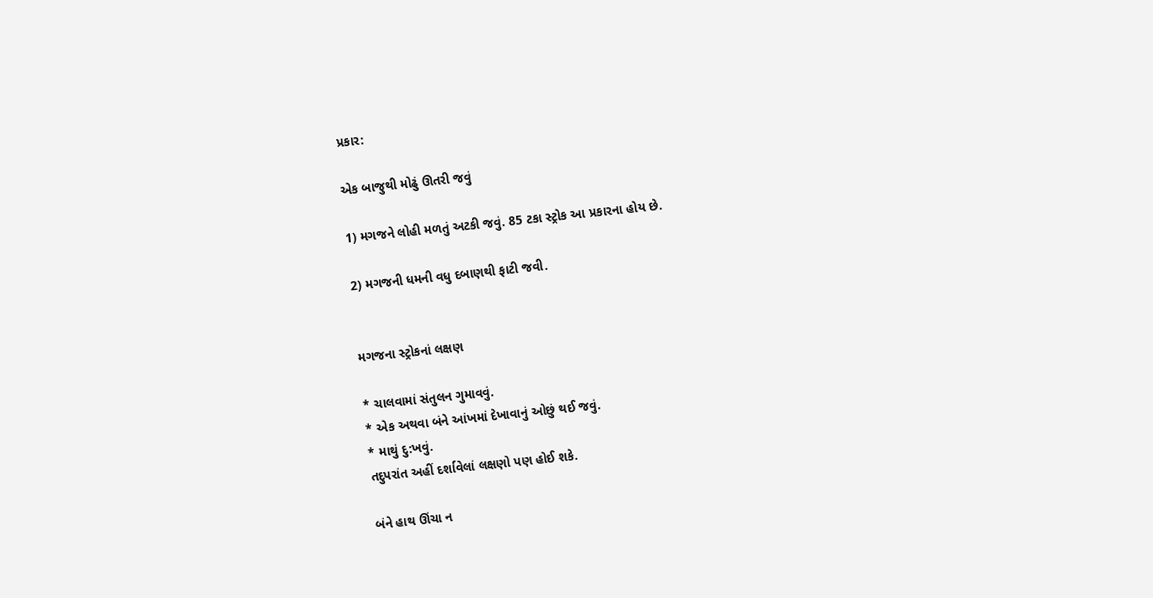પ્રકાર:

એક બાજુથી મોઢું ઊતરી જવું

1) મગજને લોહી મળતું અટકી જવું. 85 ટકા સ્ટ્રોક આ પ્રકારના હોય છે.

2) મગજની ધમની વધુ દબાણથી ફાટી જવી.


મગજના સ્ટ્રોકનાં લક્ષણ

* ચાલવામાં સંતુલન ગુમાવવું.
* એક અથવા બંને આંખમાં દેખાવાનું ઓછું થઈ જવું.
* માથું દુ:ખવું.
તદુપરાંત અહીં દર્શાવેલાં લક્ષણો પણ હોઈ શકે.

બંને હાથ ઊંચા ન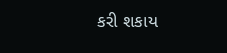કરી શકાય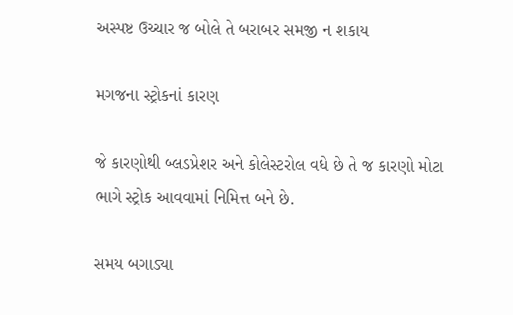અસ્પષ્ટ ઉચ્ચાર જ બોલે તે બરાબર સમજી ન શકાય

મગજના સ્ટ્રોકનાં કારણ

જે કારણોથી બ્લડપ્રેશર અને કોલેસ્ટરોલ વધે છે તે જ કારણો મોટા ભાગે સ્ટ્રોક આવવામાં નિમિત્ત બને છે.

સમય બગાડ્યા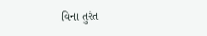વિના તુરંત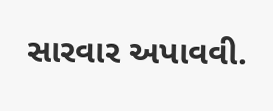સારવાર અપાવવી.